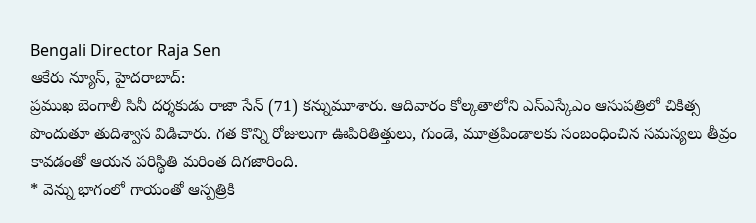Bengali Director Raja Sen
ఆకేరు న్యూస్, హైదరాబాద్:
ప్రముఖ బెంగాలీ సినీ దర్శకుడు రాజా సేన్ (71) కన్నుమూశారు. ఆదివారం కోల్కతాలోని ఎస్ఎస్కేఎం ఆసుపత్రిలో చికిత్స పొందుతూ తుదిశ్వాస విడిచారు. గత కొన్ని రోజులుగా ఊపిరితిత్తులు, గుండె, మూత్రపిండాలకు సంబంధించిన సమస్యలు తీవ్రం కావడంతో ఆయన పరిస్థితి మరింత దిగజారింది.
* వెన్ను భాగంలో గాయంతో ఆస్పత్రికి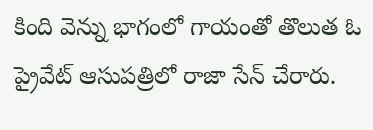కింది వెన్ను భాగంలో గాయంతో తొలుత ఓ ప్రైవేట్ ఆసుపత్రిలో రాజా సేన్ చేరారు.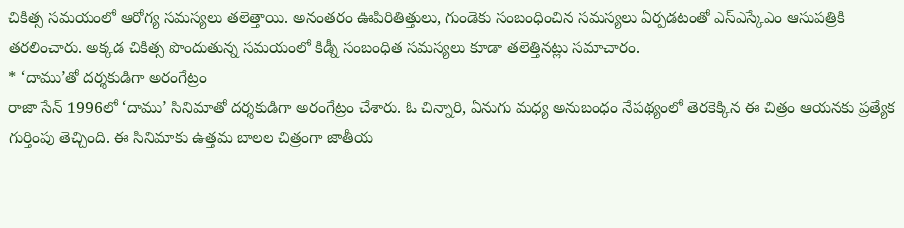చికిత్స సమయంలో ఆరోగ్య సమస్యలు తలెత్తాయి. అనంతరం ఊపిరితిత్తులు, గుండెకు సంబంధించిన సమస్యలు ఏర్పడటంతో ఎస్ఎస్కేఎం ఆసుపత్రికి తరలించారు. అక్కడ చికిత్స పొందుతున్న సమయంలో కిడ్నీ సంబంధిత సమస్యలు కూడా తలెత్తినట్లు సమాచారం.
* ‘దాము’తో దర్శకుడిగా అరంగేట్రం
రాజా సేన్ 1996లో ‘దాము’ సినిమాతో దర్శకుడిగా అరంగేట్రం చేశారు. ఓ చిన్నారి, ఏనుగు మధ్య అనుబంధం నేపథ్యంలో తెరకెక్కిన ఈ చిత్రం ఆయనకు ప్రత్యేక గుర్తింపు తెచ్చింది. ఈ సినిమాకు ఉత్తమ బాలల చిత్రంగా జాతీయ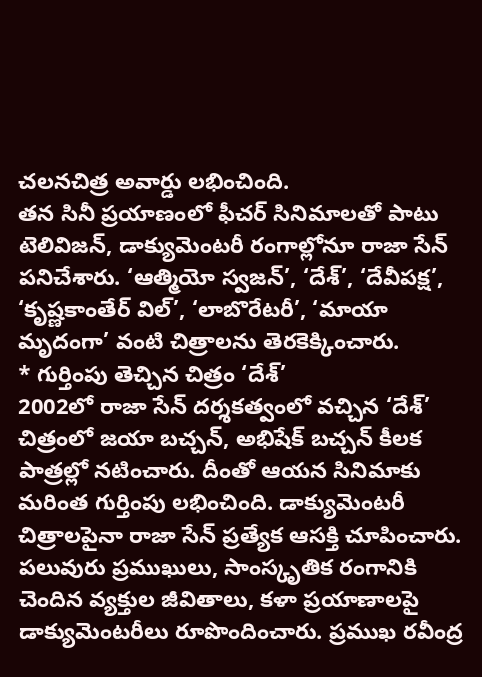చలనచిత్ర అవార్డు లభించింది.
తన సినీ ప్రయాణంలో ఫీచర్ సినిమాలతో పాటు టెలివిజన్, డాక్యుమెంటరీ రంగాల్లోనూ రాజా సేన్ పనిచేశారు. ‘ఆత్మియో స్వజన్’, ‘దేశ్’, ‘దేవీపక్ష’, ‘కృష్ణకాంతేర్ విల్’, ‘లాబొరేటరీ’, ‘మాయా మృదంగా’ వంటి చిత్రాలను తెరకెక్కించారు.
* గుర్తింపు తెచ్చిన చిత్రం ‘దేశ్’
2002లో రాజా సేన్ దర్శకత్వంలో వచ్చిన ‘దేశ్’ చిత్రంలో జయా బచ్చన్, అభిషేక్ బచ్చన్ కీలక పాత్రల్లో నటించారు. దీంతో ఆయన సినిమాకు మరింత గుర్తింపు లభించింది. డాక్యుమెంటరీ చిత్రాలపైనా రాజా సేన్ ప్రత్యేక ఆసక్తి చూపించారు. పలువురు ప్రముఖులు, సాంస్కృతిక రంగానికి చెందిన వ్యక్తుల జీవితాలు, కళా ప్రయాణాలపై డాక్యుమెంటరీలు రూపొందించారు. ప్రముఖ రవీంద్ర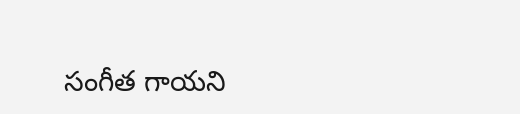సంగీత గాయని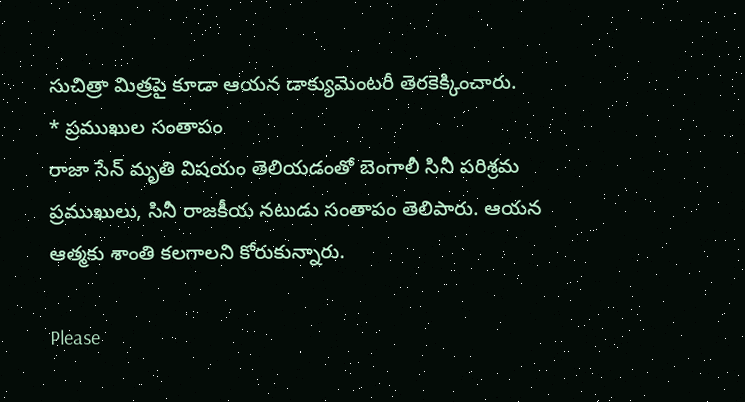సుచిత్రా మిత్రపై కూడా ఆయన డాక్యుమెంటరీ తెరకెక్కించారు.
* ప్రముఖుల సంతాపం
రాజా సేన్ మృతి విషయం తెలియడంతో బెంగాలీ సినీ పరిశ్రమ ప్రముఖులు, సినీ రాజకీయ నటుడు సంతాపం తెలిపారు. ఆయన ఆత్మకు శాంతి కలగాలని కోరుకున్నారు.

Please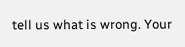tell us what is wrong. Your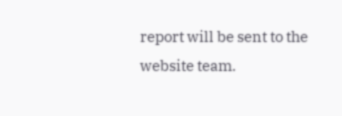report will be sent to the website team.